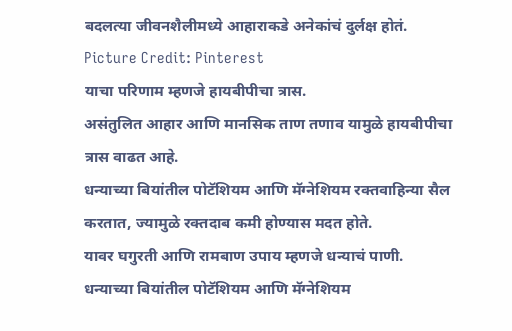बदलत्या जीवनशैलीमध्ये आहाराकडे अनेकांचं दुर्लक्ष होतं.
Picture Credit: Pinterest
याचा परिणाम म्हणजे हायबीपीचा त्रास.
असंतुलित आहार आणि मानसिक ताण तणाव यामुळे हायबीपीचा त्रास वाढत आहे.
धन्याच्या बियांतील पोटॅशियम आणि मॅग्नेशियम रक्तवाहिन्या सैल करतात, ज्यामुळे रक्तदाब कमी होण्यास मदत होते.
यावर घगुरती आणि रामबाण उपाय म्हणजे धन्याचं पाणी.
धन्याच्या बियांतील पोटॅशियम आणि मॅग्नेशियम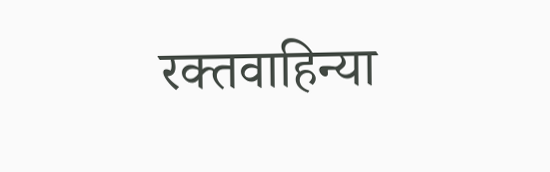रक्तवाहिन्या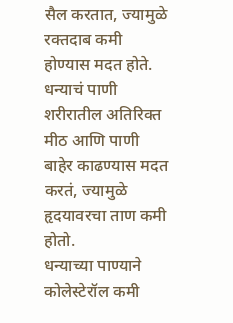सैल करतात, ज्यामुळे रक्तदाब कमी होण्यास मदत होते.
धन्याचं पाणी शरीरातील अतिरिक्त मीठ आणि पाणी बाहेर काढण्यास मदत करतं, ज्यामुळे हृदयावरचा ताण कमी होतो.
धन्याच्या पाण्याने कोलेस्टेरॉल कमी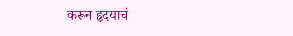करून हृदयाचं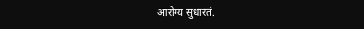आरोग्य सुधारतं.